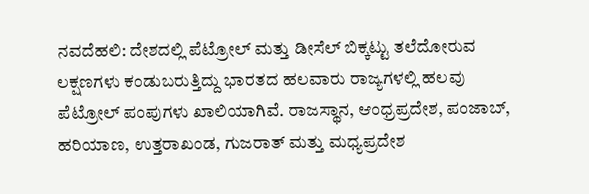ನವದೆಹಲಿ: ದೇಶದಲ್ಲಿ ಪೆಟ್ರೋಲ್ ಮತ್ತು ಡೀಸೆಲ್ ಬಿಕ್ಕಟ್ಟು ತಲೆದೋರುವ ಲಕ್ಷಣಗಳು ಕಂಡುಬರುತ್ತಿದ್ದು ಭಾರತದ ಹಲವಾರು ರಾಜ್ಯಗಳಲ್ಲಿ ಹಲವು ಪೆಟ್ರೋಲ್ ಪಂಪುಗಳು ಖಾಲಿಯಾಗಿವೆ. ರಾಜಸ್ಥಾನ, ಆಂಧ್ರಪ್ರದೇಶ, ಪಂಜಾಬ್, ಹರಿಯಾಣ, ಉತ್ತರಾಖಂಡ, ಗುಜರಾತ್ ಮತ್ತು ಮಧ್ಯಪ್ರದೇಶ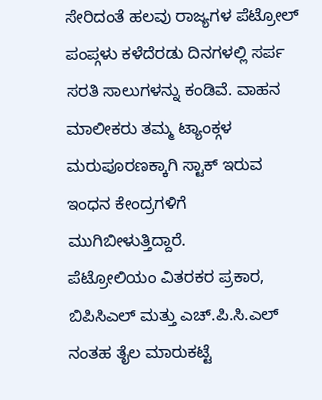ಸೇರಿದಂತೆ ಹಲವು ರಾಜ್ಯಗಳ ಪೆಟ್ರೋಲ್ ಪಂಪ್ಗಳು ಕಳೆದೆರಡು ದಿನಗಳಲ್ಲಿ ಸರ್ಪ ಸರತಿ ಸಾಲುಗಳನ್ನು ಕಂಡಿವೆ. ವಾಹನ ಮಾಲೀಕರು ತಮ್ಮ ಟ್ಯಾಂಕ್ಗಳ ಮರುಪೂರಣಕ್ಕಾಗಿ ಸ್ಟಾಕ್ ಇರುವ ಇಂಧನ ಕೇಂದ್ರಗಳಿಗೆ ಮುಗಿಬೀಳುತ್ತಿದ್ದಾರೆ.
ಪೆಟ್ರೋಲಿಯಂ ವಿತರಕರ ಪ್ರಕಾರ, ಬಿಪಿಸಿಎಲ್ ಮತ್ತು ಎಚ್.ಪಿ.ಸಿ.ಎಲ್ ನಂತಹ ತೈಲ ಮಾರುಕಟ್ಟೆ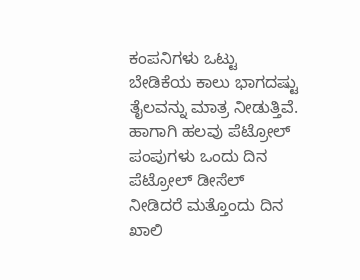ಕಂಪನಿಗಳು ಒಟ್ಟು ಬೇಡಿಕೆಯ ಕಾಲು ಭಾಗದಷ್ಟು ತೈಲವನ್ನು ಮಾತ್ರ ನೀಡುತ್ತಿವೆ. ಹಾಗಾಗಿ ಹಲವು ಪೆಟ್ರೋಲ್ ಪಂಪುಗಳು ಒಂದು ದಿನ ಪೆಟ್ರೋಲ್ ಡೀಸೆಲ್ ನೀಡಿದರೆ ಮತ್ತೊಂದು ದಿನ ಖಾಲಿ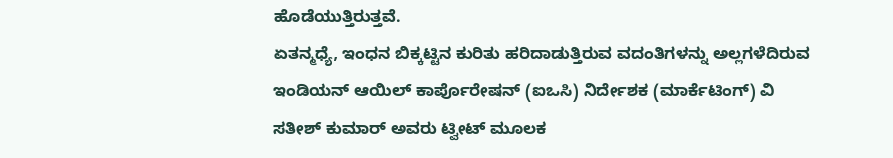ಹೊಡೆಯುತ್ತಿರುತ್ತವೆ.
ಏತನ್ಮಧ್ಯೆ, ಇಂಧನ ಬಿಕ್ಕಟ್ಟಿನ ಕುರಿತು ಹರಿದಾಡುತ್ತಿರುವ ವದಂತಿಗಳನ್ನು ಅಲ್ಲಗಳೆದಿರುವ ಇಂಡಿಯನ್ ಆಯಿಲ್ ಕಾರ್ಪೊರೇಷನ್ (ಐಒಸಿ) ನಿರ್ದೇಶಕ (ಮಾರ್ಕೆಟಿಂಗ್) ವಿ ಸತೀಶ್ ಕುಮಾರ್ ಅವರು ಟ್ವೀಟ್ ಮೂಲಕ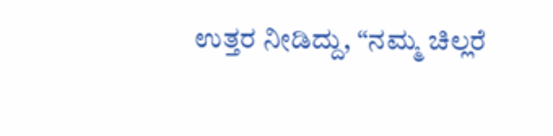ಉತ್ತರ ನೀಡಿದ್ದು, “ನಮ್ಮ ಚಿಲ್ಲರೆ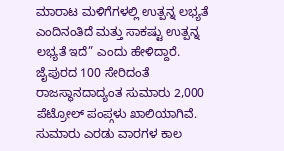ಮಾರಾಟ ಮಳಿಗೆಗಳಲ್ಲಿ ಉತ್ಪನ್ನ ಲಭ್ಯತೆ ಎಂದಿನಂತಿದೆ ಮತ್ತು ಸಾಕಷ್ಟು ಉತ್ಪನ್ನ ಲಭ್ಯತೆ ಇದೆ” ಎಂದು ಹೇಳಿದ್ದಾರೆ.
ಜೈಪುರದ 100 ಸೇರಿದಂತೆ ರಾಜಸ್ಥಾನದಾದ್ಯಂತ ಸುಮಾರು 2,000 ಪೆಟ್ರೋಲ್ ಪಂಪ್ಗಳು ಖಾಲಿಯಾಗಿವೆ. ಸುಮಾರು ಎರಡು ವಾರಗಳ ಕಾಲ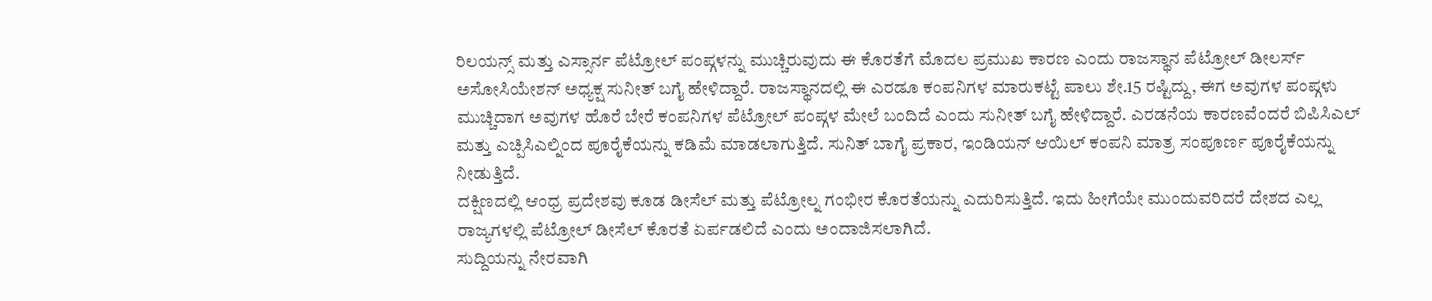ರಿಲಯನ್ಸ್ ಮತ್ತು ಎಸ್ಸಾರ್ನ ಪೆಟ್ರೋಲ್ ಪಂಪ್ಗಳನ್ನು ಮುಚ್ಚಿರುವುದು ಈ ಕೊರತೆಗೆ ಮೊದಲ ಪ್ರಮುಖ ಕಾರಣ ಎಂದು ರಾಜಸ್ಥಾನ ಪೆಟ್ರೋಲ್ ಡೀಲರ್ಸ್ ಅಸೋಸಿಯೇಶನ್ ಅಧ್ಯಕ್ಷ ಸುನೀತ್ ಬಗೈ ಹೇಳಿದ್ದಾರೆ. ರಾಜಸ್ಥಾನದಲ್ಲಿ ಈ ಎರಡೂ ಕಂಪನಿಗಳ ಮಾರುಕಟ್ಟೆ ಪಾಲು ಶೇ.15 ರಷ್ಟಿದ್ದು, ಈಗ ಅವುಗಳ ಪಂಪ್ಗಳು ಮುಚ್ಚಿದಾಗ ಅವುಗಳ ಹೊರೆ ಬೇರೆ ಕಂಪನಿಗಳ ಪೆಟ್ರೋಲ್ ಪಂಪ್ಗಳ ಮೇಲೆ ಬಂದಿದೆ ಎಂದು ಸುನೀತ್ ಬಗೈ ಹೇಳಿದ್ದಾರೆ. ಎರಡನೆಯ ಕಾರಣವೆಂದರೆ ಬಿಪಿಸಿಎಲ್ ಮತ್ತು ಎಚ್ಪಿಸಿಎಲ್ನಿಂದ ಪೂರೈಕೆಯನ್ನು ಕಡಿಮೆ ಮಾಡಲಾಗುತ್ತಿದೆ. ಸುನಿತ್ ಬಾಗೈ ಪ್ರಕಾರ, ಇಂಡಿಯನ್ ಆಯಿಲ್ ಕಂಪನಿ ಮಾತ್ರ ಸಂಪೂರ್ಣ ಪೂರೈಕೆಯನ್ನು ನೀಡುತ್ತಿದೆ.
ದಕ್ಷಿಣದಲ್ಲಿ ಆಂಧ್ರ ಪ್ರದೇಶವು ಕೂಡ ಡೀಸೆಲ್ ಮತ್ತು ಪೆಟ್ರೋಲ್ನ ಗಂಭೀರ ಕೊರತೆಯನ್ನು ಎದುರಿಸುತ್ತಿದೆ. ಇದು ಹೀಗೆಯೇ ಮುಂದುವರಿದರೆ ದೇಶದ ಎಲ್ಲ ರಾಜ್ಯಗಳಲ್ಲಿ ಪೆಟ್ರೋಲ್ ಡೀಸೆಲ್ ಕೊರತೆ ಏರ್ಪಡಲಿದೆ ಎಂದು ಅಂದಾಜಿಸಲಾಗಿದೆ.
ಸುದ್ದಿಯನ್ನು ನೇರವಾಗಿ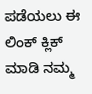ಪಡೆಯಲು ಈ ಲಿಂಕ್ ಕ್ಲಿಕ್ ಮಾಡಿ ನಮ್ಮ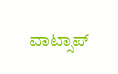ವಾಟ್ಸಾಪ್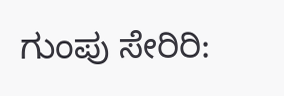ಗುಂಪು ಸೇರಿರಿ: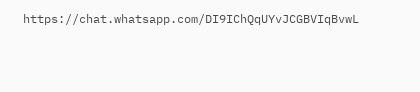https://chat.whatsapp.com/DI9IChQqUYvJCGBVIqBvwL